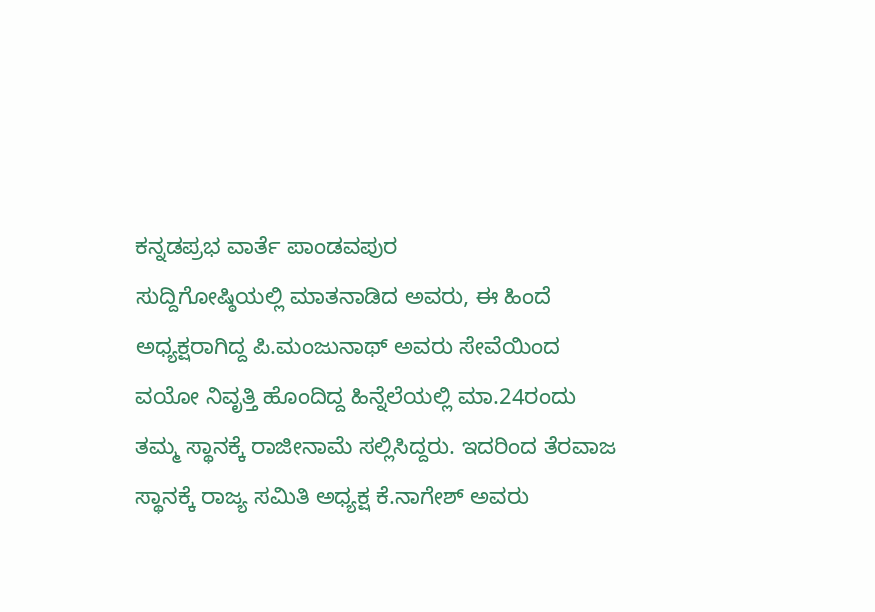ಕನ್ನಡಪ್ರಭ ವಾರ್ತೆ ಪಾಂಡವಪುರ
ಸುದ್ದಿಗೋಷ್ಠಿಯಲ್ಲಿ ಮಾತನಾಡಿದ ಅವರು, ಈ ಹಿಂದೆ ಅಧ್ಯಕ್ಷರಾಗಿದ್ದ ಪಿ.ಮಂಜುನಾಥ್ ಅವರು ಸೇವೆಯಿಂದ ವಯೋ ನಿವೃತ್ತಿ ಹೊಂದಿದ್ದ ಹಿನ್ನೆಲೆಯಲ್ಲಿ ಮಾ.24ರಂದು ತಮ್ಮ ಸ್ಥಾನಕ್ಕೆ ರಾಜೀನಾಮೆ ಸಲ್ಲಿಸಿದ್ದರು. ಇದರಿಂದ ತೆರವಾಜ ಸ್ಥಾನಕ್ಕೆ ರಾಜ್ಯ ಸಮಿತಿ ಅಧ್ಯಕ್ಷ ಕೆ.ನಾಗೇಶ್ ಅವರು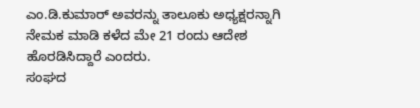ಎಂ.ಡಿ.ಕುಮಾರ್ ಅವರನ್ನು ತಾಲೂಕು ಅಧ್ಯಕ್ಷರನ್ನಾಗಿ ನೇಮಕ ಮಾಡಿ ಕಳೆದ ಮೇ 21 ರಂದು ಆದೇಶ ಹೊರಡಿಸಿದ್ದಾರೆ ಎಂದರು.
ಸಂಘದ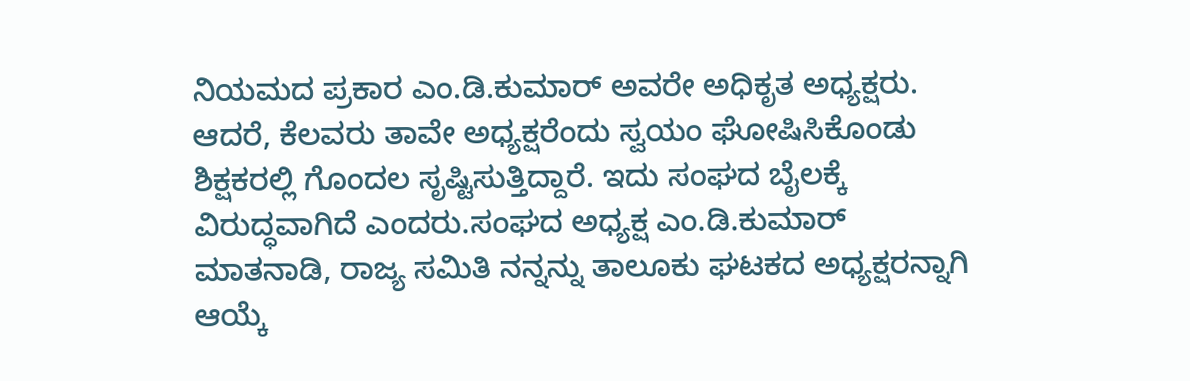ನಿಯಮದ ಪ್ರಕಾರ ಎಂ.ಡಿ.ಕುಮಾರ್ ಅವರೇ ಅಧಿಕೃತ ಅಧ್ಯಕ್ಷರು. ಆದರೆ, ಕೆಲವರು ತಾವೇ ಅಧ್ಯಕ್ಷರೆಂದು ಸ್ವಯಂ ಘೋಷಿಸಿಕೊಂಡು ಶಿಕ್ಷಕರಲ್ಲಿ ಗೊಂದಲ ಸೃಷ್ಟಿಸುತ್ತಿದ್ದಾರೆ. ಇದು ಸಂಘದ ಬೈಲಕ್ಕೆ ವಿರುದ್ಧವಾಗಿದೆ ಎಂದರು.ಸಂಘದ ಅಧ್ಯಕ್ಷ ಎಂ.ಡಿ.ಕುಮಾರ್ ಮಾತನಾಡಿ, ರಾಜ್ಯ ಸಮಿತಿ ನನ್ನನ್ನು ತಾಲೂಕು ಘಟಕದ ಅಧ್ಯಕ್ಷರನ್ನಾಗಿ ಆಯ್ಕೆ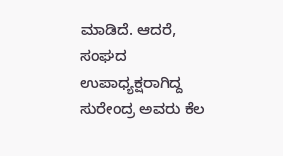ಮಾಡಿದೆ. ಆದರೆ, ಸಂಘದ ಉಪಾಧ್ಯಕ್ಷರಾಗಿದ್ದ ಸುರೇಂದ್ರ ಅವರು ಕೆಲ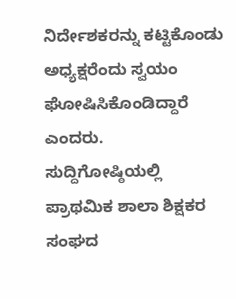ನಿರ್ದೇಶಕರನ್ನು ಕಟ್ಟಿಕೊಂಡು ಅಧ್ಯಕ್ಷರೆಂದು ಸ್ವಯಂ ಘೋಷಿಸಿಕೊಂಡಿದ್ದಾರೆ ಎಂದರು.
ಸುದ್ದಿಗೋಷ್ಠಿಯಲ್ಲಿ ಪ್ರಾಥಮಿಕ ಶಾಲಾ ಶಿಕ್ಷಕರ ಸಂಘದ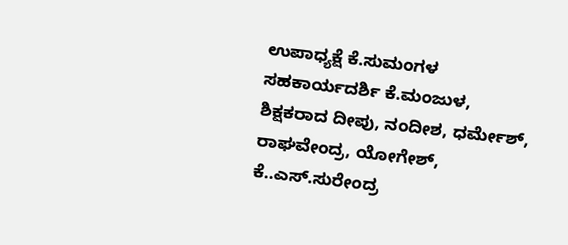ಉಪಾಧ್ಯಕ್ಷೆ ಕೆ.ಸುಮಂಗಳ ಸಹಕಾರ್ಯದರ್ಶಿ ಕೆ.ಮಂಜುಳ, ಶಿಕ್ಷಕರಾದ ದೀಪು, ನಂದೀಶ, ಧರ್ಮೇಶ್, ರಾಘವೇಂದ್ರ, ಯೋಗೇಶ್, ಕೆ..ಎಸ್.ಸುರೇಂದ್ರ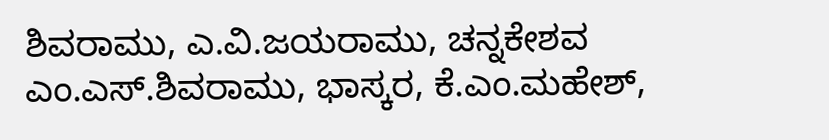ಶಿವರಾಮು, ಎ.ವಿ.ಜಯರಾಮು, ಚನ್ನಕೇಶವ ಎಂ.ಎಸ್.ಶಿವರಾಮು, ಭಾಸ್ಕರ, ಕೆ.ಎಂ.ಮಹೇಶ್,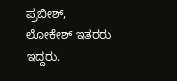ಪ್ರಬೀಶ್, ಲೋಕೇಶ್ ಇತರರು ಇದ್ದರು.